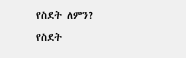የስደት ለምን?
የስደት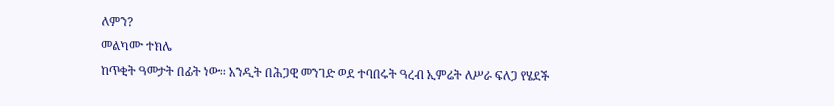ለምን?
መልካሙ ተክሌ
ከጥቂት ዓመታት በፊት ነው፡፡ አንዲት በሕጋዊ መንገድ ወደ ተባበሩት ዓረብ ኢምሬት ለሥራ ፍለጋ የሄደች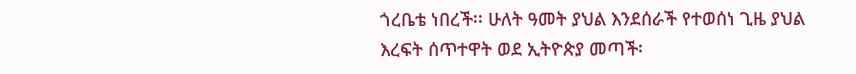ጎረቤቴ ነበረች፡፡ ሁለት ዓመት ያህል እንደሰራች የተወሰነ ጊዜ ያህል እረፍት ሰጥተዋት ወደ ኢትዮጵያ መጣች፡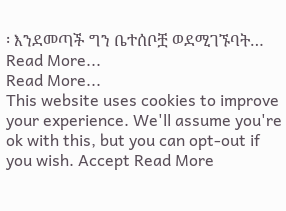፡ እንደመጣች ግን ቤተሰቦቿ ወደሚገኙባት…
Read More...
Read More...
This website uses cookies to improve your experience. We'll assume you're ok with this, but you can opt-out if you wish. Accept Read More